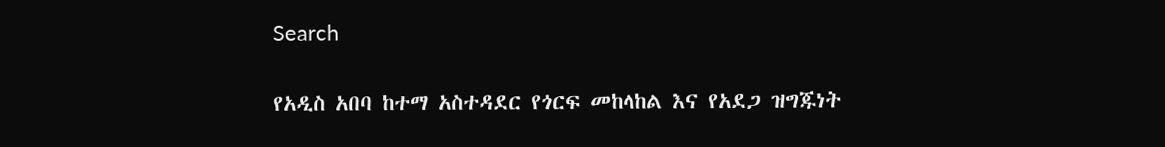Search

የአዲስ አበባ ከተማ አስተዳደር የጎርፍ መከላከል እና የአደጋ ዝግጁነት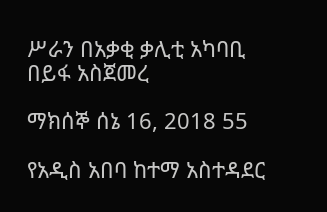ሥራን በአቃቂ ቃሊቲ አካባቢ በይፋ አስጀመረ

ማክሰኞ ሰኔ 16, 2018 55

የአዲስ አበባ ከተማ አስተዳደር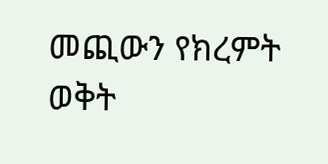መጪውን የክረምት ወቅት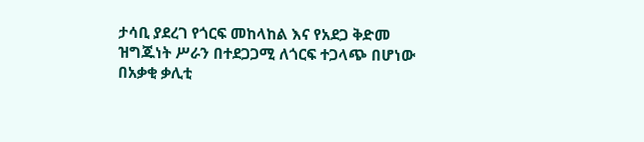ታሳቢ ያደረገ የጎርፍ መከላከል እና የአደጋ ቅድመ ዝግጁነት ሥራን በተደጋጋሚ ለጎርፍ ተጋላጭ በሆነው በአቃቂ ቃሊቲ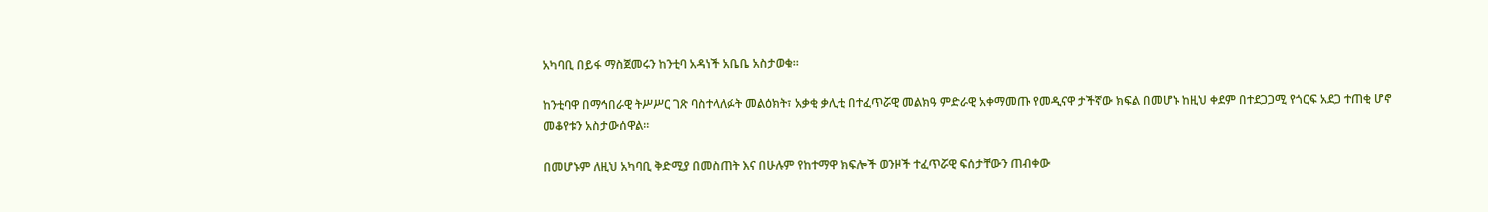አካባቢ በይፋ ማስጀመሩን ከንቲባ አዳነች አቤቤ አስታወቁ።

ከንቲባዋ በማኅበራዊ ትሥሥር ገጽ ባስተላለፉት መልዕክት፣ አቃቂ ቃሊቲ በተፈጥሯዊ መልክዓ ምድራዊ አቀማመጡ የመዲናዋ ታችኛው ክፍል በመሆኑ ከዚህ ቀደም በተደጋጋሚ የጎርፍ አደጋ ተጠቂ ሆኖ መቆየቱን አስታውሰዋል።

በመሆኑም ለዚህ አካባቢ ቅድሚያ በመስጠት እና በሁሉም የከተማዋ ክፍሎች ወንዞች ተፈጥሯዊ ፍሰታቸውን ጠብቀው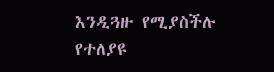እንዲጓዙ የሚያስችሉ የተለያዩ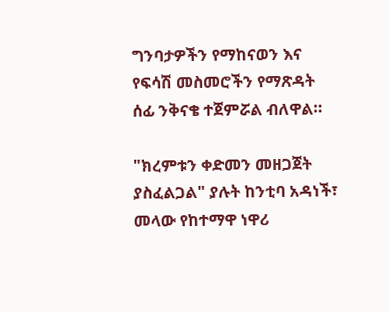ግንባታዎችን የማከናወን እና የፍሳሽ መስመሮችን የማጽዳት ሰፊ ንቅናቄ ተጀምሯል ብለዋል።

"ክረምቱን ቀድመን መዘጋጀት ያስፈልጋል" ያሉት ከንቲባ አዳነች፣ መላው የከተማዋ ነዋሪ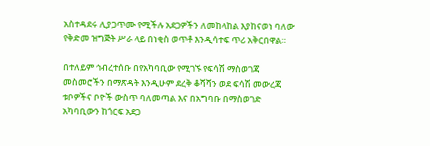አስተዳደሩ ሊያጋጥሙ የሚችሉ አደጋዎችን ለመከላከል እያከናወነ ባለው የቅድመ ዝግጅት ሥራ ላይ በነቂስ ወጥቶ እንዲሳተፍ ጥሪ አቅርበዋል።

በተለይም ኅብረተሰቡ በየአካባቢው የሚገኙ የፍሳሽ ማስወገጃ መስመሮችን በማጽዳት እንዲሁም ደረቅ ቆሻሻን ወደ ፍሳሽ መውረጃ ቱቦዎችና ቦዮች ውስጥ ባለመጣል እና በአግባቡ በማስወገድ አካባቢውን ከጎርፍ አደጋ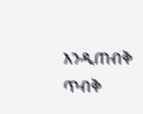እንዲጠብቅ ጥብቅ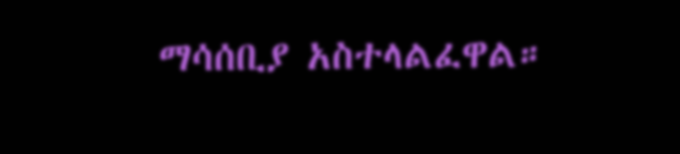ማሳሰቢያ አስተላልፈዋል።